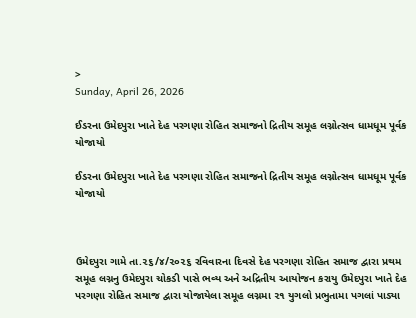>
Sunday, April 26, 2026

ઈડરના ઉમેદપુરા ખાતે દેહ પરગણા રોહિત સમાજનો દ્રિતીય સમૂહ લગ્નોત્સવ ધામધૂમ પૂર્વક યોજાયો

ઈડરના ઉમેદપુરા ખાતે દેહ પરગણા રોહિત સમાજનો દ્રિતીય સમૂહ લગ્નોત્સવ ધામધૂમ પૂર્વક યોજાયો



ઉમેદપુરા ગામે તા.૨૬/૪/૨૦૨૬ રવિવારના દિવસે દેહ પરગણા રોહિત સમાજ દ્વારા પ્રથમ સમૂહ લગ્નનુ ઉમેદપુરા ચોકડી પાસે ભવ્ય અને અદ્રિતીય આયોજન કરાયુ ઉમેદપુરા ખાતે દેહ પરગણા રોહિત સમાજ દ્વારા યોજાયેલા સમૂહ લગ્નમા ૨૧ યુગલો પ્રભુતામા પગલાં પાડ્યા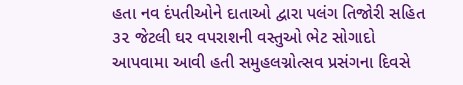હતા નવ દંપતીઓને દાતાઓ દ્વારા પલંગ તિજોરી સહિત ૩૨ જેટલી ઘર વપરાશની વસ્તુઓ ભેટ સોગાદો આપવામા આવી હતી સમુહલગ્નોત્સવ પ્રસંગના દિવસે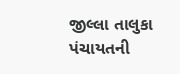જીલ્લા તાલુકા પંચાયતની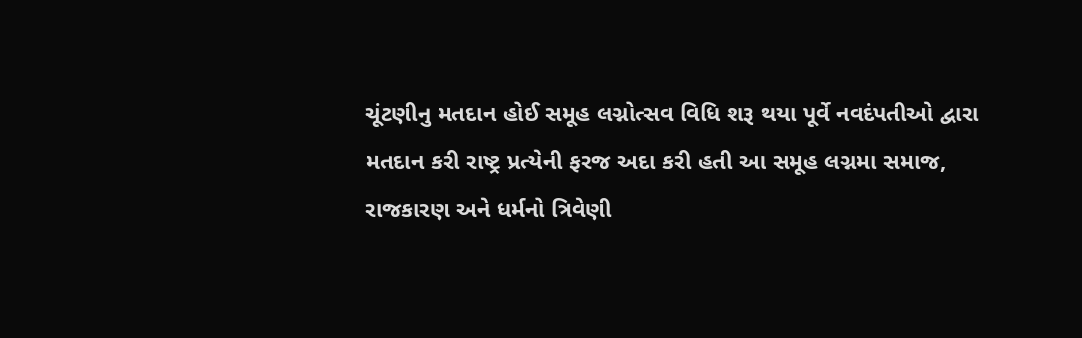ચૂંટણીનુ મતદાન હોઈ સમૂહ લગ્નોત્સવ વિધિ શરૂ થયા પૂર્વે નવદંપતીઓ દ્વારા મતદાન કરી રાષ્ટ્ર પ્રત્યેની ફરજ અદા કરી હતી આ સમૂહ લગ્નમા સમાજ, રાજકારણ અને ધર્મનો ત્રિવેણી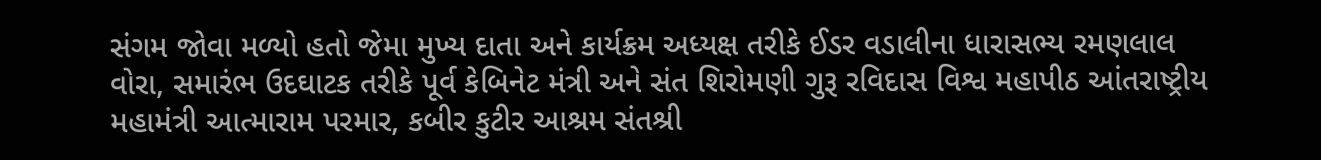સંગમ જોવા મળ્યો હતો જેમા મુખ્ય દાતા અને કાર્યક્રમ અધ્યક્ષ તરીકે ઈડર વડાલીના ધારાસભ્ય રમણલાલ વોરા, સમારંભ ઉદઘાટક તરીકે પૂર્વ કેબિનેટ મંત્રી અને સંત શિરોમણી ગુરૂ રવિદાસ વિશ્વ મહાપીઠ આંતરાષ્ટ્રીય મહામંત્રી આત્મારામ પરમાર, કબીર કુટીર આશ્રમ સંતશ્રી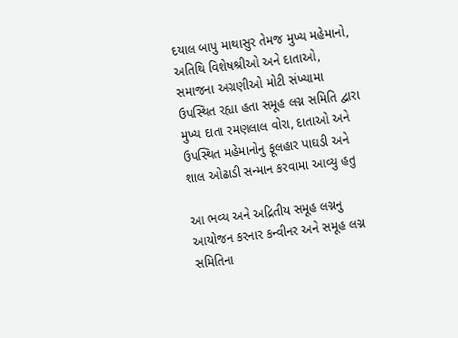દયાલ બાપુ માથાસુર તેમજ મુખ્ય મહેમાનો, અતિથિ વિશેષશ્રીઓ અને દાતાઓ, સમાજના અગ્રણીઓ મોટી સંખ્યામા ઉપસ્થિત રહ્યા હતા સમૂહ લગ્ન સમિતિ દ્વારા મુખ્ય દાતા રમણલાલ વોરા, દાતાઓ અને ઉપસ્થિત મહેમાનોનુ ફૂલહાર પાઘડી અને શાલ ઓઢાડી સન્માન કરવામા આવ્યુ હતુ

આ ભવ્ય અને અદ્રિતીય સમૂહ લગ્નનુ આયોજન કરનાર કન્વીનર અને સમૂહ લગ્ન સમિતિના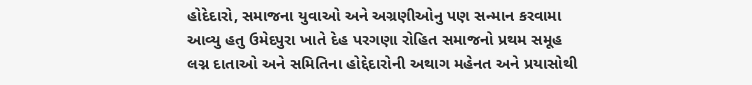હોદેદારો, સમાજના યુવાઓ અને અગ્રણીઓનુ પણ સન્માન કરવામા આવ્યુ હતુ ઉમેદપુરા ખાતે દેહ પરગણા રોહિત સમાજનો પ્રથમ સમૂહ લગ્ન દાતાઓ અને સમિતિના હોદ્દેદારોની અથાગ મહેનત અને પ્રયાસોથી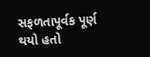સફળતાપૂર્વક પૂર્ણ થયો હતો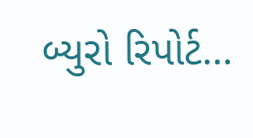બ્યુરો રિપોર્ટ…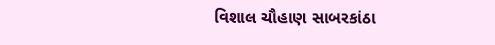વિશાલ ચૌહાણ સાબરકાંઠા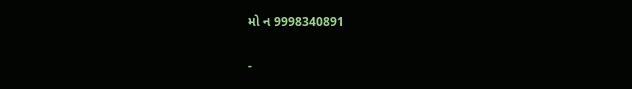મો ન 9998340891

-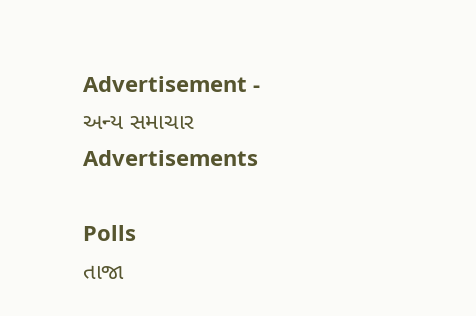Advertisement -
અન્ય સમાચાર
Advertisements

Polls
તાજા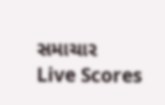સમાચાર
Live Scores